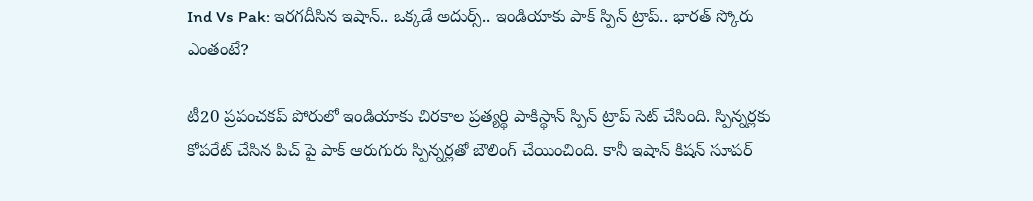Ind Vs Pak: ఇరగదీసిన ఇషాన్.. ఒక్కడే అదుర్స్.. ఇండియాకు పాక్ స్పిన్ ట్రాప్.. భారత్ స్కోరు ఎంతంటే?

టీ20 ప్రపంచకప్ పోరులో ఇండియాకు చిరకాల ప్రత్యర్థి పాకిస్థాన్ స్పిన్ ట్రాప్ సెట్ చేసింది. స్పిన్నర్లకు కోపరేట్ చేసిన పిచ్ పై పాక్ ఆరుగురు స్పిన్నర్లతో బౌలింగ్ చేయించింది. కానీ ఇషాన్ కిషన్ సూపర్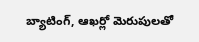బ్యాటింగ్, ఆఖర్లో మెరుపులతో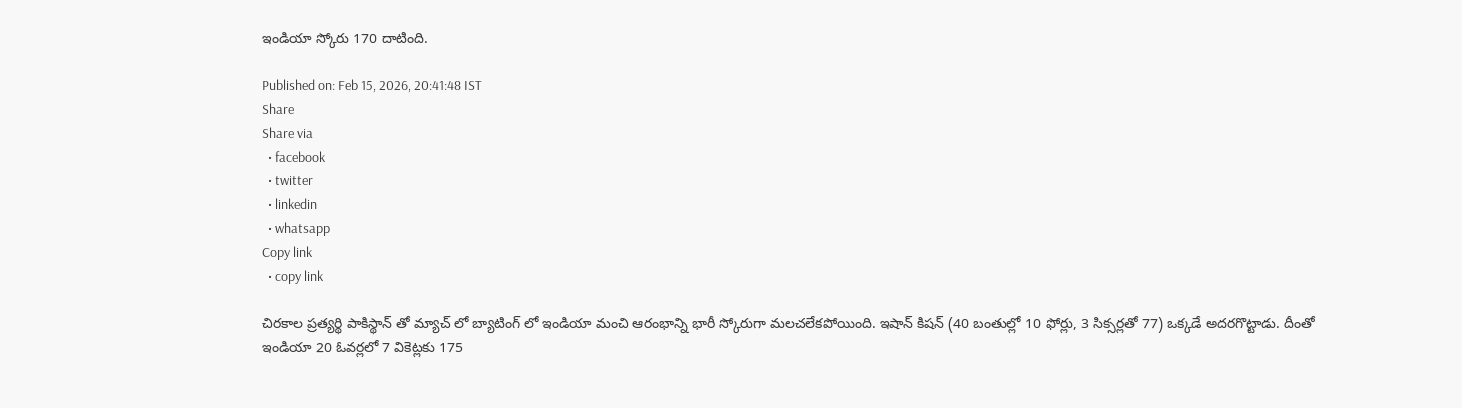ఇండియా స్కోరు 170 దాటింది.

Published on: Feb 15, 2026, 20:41:48 IST
Share
Share via
  • facebook
  • twitter
  • linkedin
  • whatsapp
Copy link
  • copy link

చిరకాల ప్రత్యర్థి పాకిస్థాన్ తో మ్యాచ్ లో బ్యాటింగ్ లో ఇండియా మంచి ఆరంభాన్ని భారీ స్కోరుగా మలచలేకపోయింది. ఇషాన్ కిషన్ (40 బంతుల్లో 10 ఫోర్లు, 3 సిక్సర్లతో 77) ఒక్కడే అదరగొట్టాడు. దీంతో ఇండియా 20 ఓవర్లలో 7 వికెట్లకు 175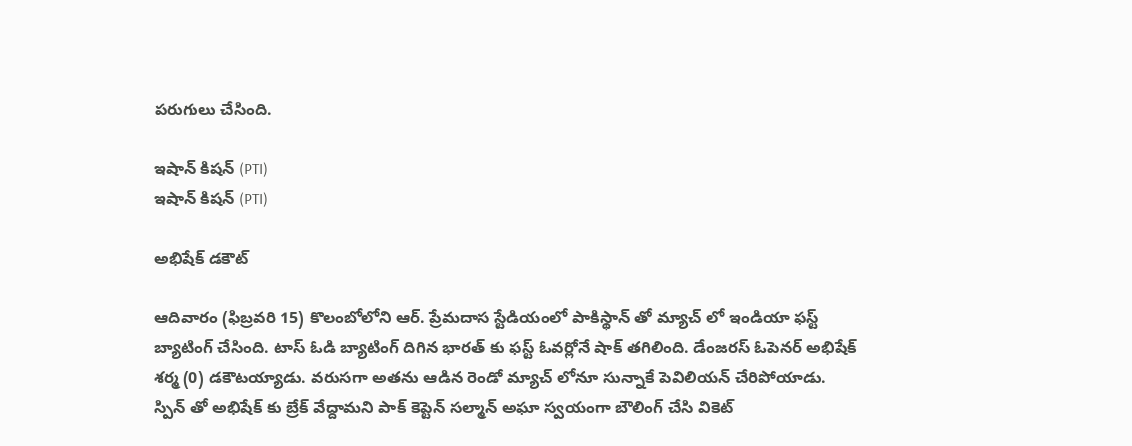పరుగులు చేసింది.

ఇషాన్ కిషన్ (PTI)
ఇషాన్ కిషన్ (PTI)

అభిషేక్ డకౌట్

ఆదివారం (ఫిబ్రవరి 15) కొలంబోలోని ఆర్. ప్రేమదాస స్టేడియంలో పాకిస్థాన్ తో మ్యాచ్ లో ఇండియా ఫస్ట్ బ్యాటింగ్ చేసింది. టాస్ ఓడి బ్యాటింగ్ దిగిన భారత్ కు ఫస్ట్ ఓవర్లోనే షాక్ తగిలింది. డేంజరస్ ఓపెనర్ అభిషేక్ శర్మ (0) డకౌటయ్యాడు. వరుసగా అతను ఆడిన రెండో మ్యాచ్ లోనూ సున్నాకే పెవిలియన్ చేరిపోయాడు. స్పిన్ తో అభిషేక్ కు బ్రేక్ వేద్దామని పాక్ కెప్టెన్ సల్మాన్ అఘా స్వయంగా బౌలింగ్ చేసి వికెట్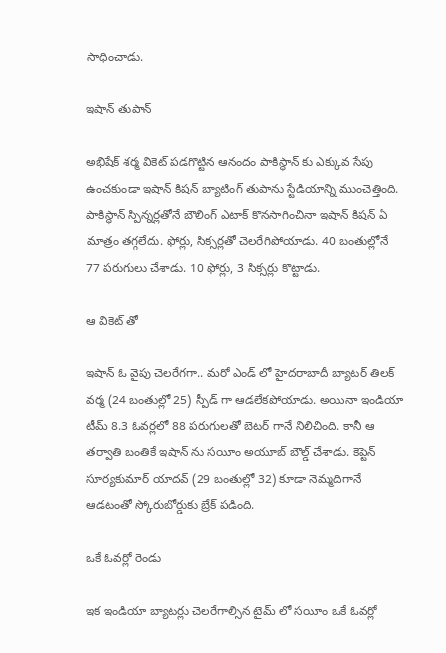సాధించాడు.

ఇషాన్ తుపాన్

అభిషేక్ శర్మ వికెట్ పడగొట్టిన ఆనందం పాకిస్థాన్ కు ఎక్కువ సేపు ఉంచకుండా ఇషాన్ కిషన్ బ్యాటింగ్ తుపాను స్టేడియాన్ని ముంచెత్తింది. పాకిస్థాన్ స్పిన్నర్లతోనే బౌలింగ్ ఎటాక్ కొనసాగించినా ఇషాన్ కిషన్ ఏ మాత్రం తగ్గలేదు. ఫోర్లు, సిక్సర్లతో చెలరేగిపోయాడు. 40 బంతుల్లోనే 77 పరుగులు చేశాడు. 10 ఫోర్లు, 3 సిక్సర్లు కొట్టాడు.

ఆ వికెట్ తో

ఇషాన్ ఓ వైపు చెలరేగగా.. మరో ఎండ్ లో హైదరాబాదీ బ్యాటర్ తిలక్ వర్మ (24 బంతుల్లో 25) స్పీడ్ గా ఆడలేకపోయాడు. అయినా ఇండియా టీమ్ 8.3 ఓవర్లలో 88 పరుగులతో బెటర్ గానే నిలిచింది. కానీ ఆ తర్వాతి బంతికే ఇషాన్ ను సయీం అయూబ్ బౌల్డ్ చేశాడు. కెప్టెన్ సూర్యకుమార్ యాదవ్ (29 బంతుల్లో 32) కూడా నెమ్మదిగానే ఆడటంతో స్కోరుబోర్డుకు బ్రేక్ పడింది.

ఒకే ఓవర్లో రెండు

ఇక ఇండియా బ్యాటర్లు చెలరేగాల్సిన టైమ్ లో సయీం ఒకే ఓవర్లో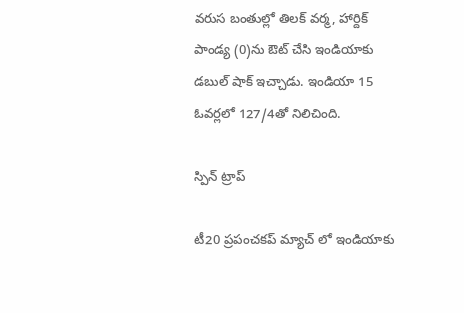వరుస బంతుల్లో తిలక్ వర్మ, హార్దిక్ పాండ్య (0)ను ఔట్ చేసి ఇండియాకు డబుల్ షాక్ ఇచ్చాడు. ఇండియా 15 ఓవర్లలో 127/4తో నిలిచింది.

స్పిన్ ట్రాప్

టీ20 ప్రపంచకప్ మ్యాచ్ లో ఇండియాకు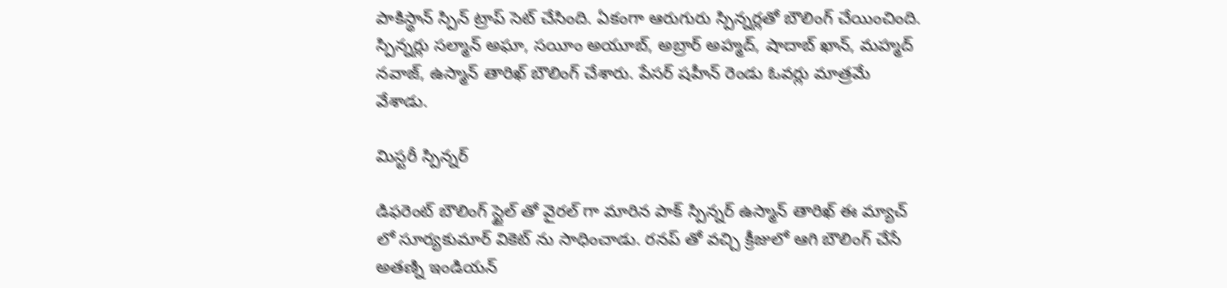పాకిస్థాన్ స్పిన్ ట్రాప్ సెట్ చేసింది. ఏకంగా ఆరుగురు స్పిన్నర్లతో బౌలింగ్ చేయించింది. స్పిన్నర్లు సల్మాన్ అఘా, సయీం అయూబ్, అబ్రార్ అహ్మద్, షాదాబ్ ఖాన్, మహ్మద్ నవాజ్, ఉస్మాన్ తారిఖ్ బౌలింగ్ చేశారు. పేసర్ షహీన్ రెండు ఓవర్లు మాత్రమే వేశాడు.

మిస్టరీ స్పిన్నర్

డిఫరెంట్ బౌలింగ్ స్టైల్ తో వైరల్ గా మారిన పాక్ స్పిన్నర్ ఉస్మాన్ తారిఖ్ ఈ మ్యాచ్ లో సూర్యకుమార్ వికెట్ ను సాధించాడు. రనప్ తో వచ్చి క్రీజులో ఆగి బౌలింగ్ చేసే అతణ్ని ఇండియన్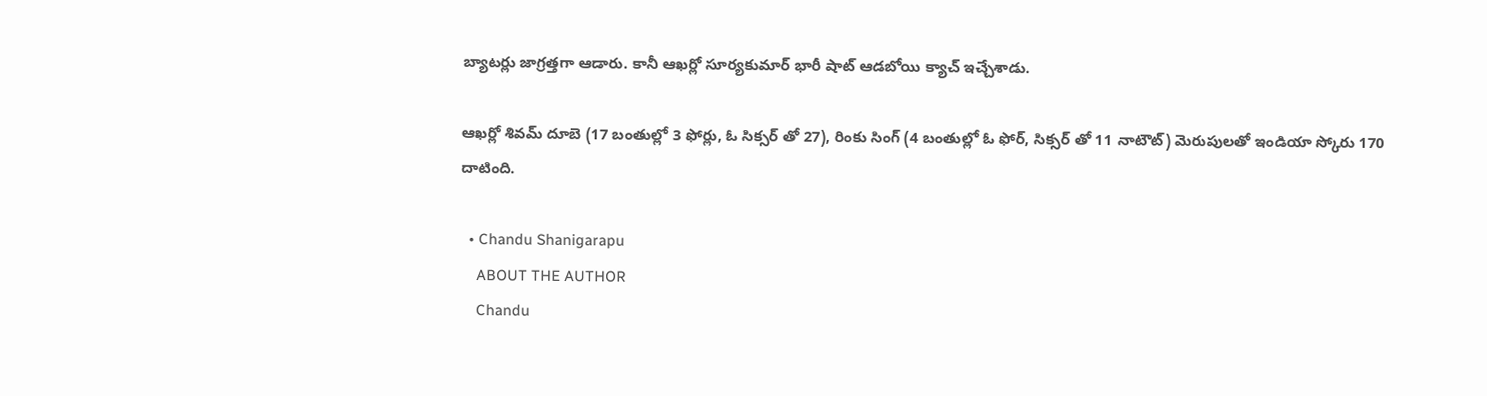బ్యాటర్లు జాగ్రత్తగా ఆడారు. కానీ ఆఖర్లో సూర్యకుమార్ భారీ షాట్ ఆడబోయి క్యాచ్ ఇచ్చేశాడు.

ఆఖర్లో శివమ్ దూబె (17 బంతుల్లో 3 ఫోర్లు, ఓ సిక్సర్ తో 27), రింకు సింగ్ (4 బంతుల్లో ఓ ఫోర్, సిక్సర్ తో 11 నాటౌట్) మెరుపులతో ఇండియా స్కోరు 170 దాటింది.

  • Chandu Shanigarapu
    ABOUT THE AUTHOR
    Chandu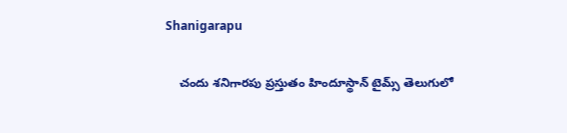Shanigarapu

    చందు శనిగారపు ప్రస్తుతం హిందూస్థాన్ టైమ్స్ తెలుగులో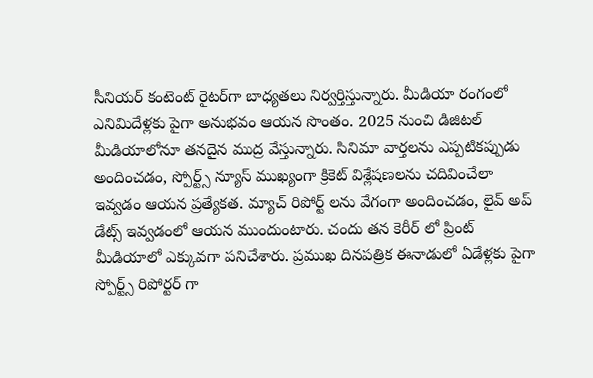సీనియర్ కంటెంట్ రైట‌ర్‌గా బాధ్యతలు నిర్వర్తిస్తున్నారు. మీడియా రంగంలో ఎనిమిదేళ్లకు పైగా అనుభవం ఆయన సొంతం. 2025 నుంచి డిజిటల్ మీడియాలోనూ తనదైన ముద్ర వేస్తున్నారు. సినిమా వార్తలను ఎప్పటికప్పుడు అందించడం, స్పోర్ట్స్ న్యూస్ ముఖ్యంగా క్రికెట్ విశ్లేషణలను చదివించేలా ఇవ్వడం ఆయన ప్రత్యేకత. మ్యాచ్ రిపోర్ట్ లను వేగంగా అందించడం, లైవ్ అప్ డేట్స్ ఇవ్వడంలో ఆయన ముందుంటారు. చందు తన కెరీర్ లో ప్రింట్ మీడియాలో ఎక్కువగా పనిచేశారు. ప్రముఖ దినపత్రిక ఈనాడులో ఏడేళ్లకు పైగా స్పోర్ట్స్ రిపోర్టర్ గా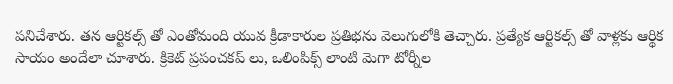పనిచేశారు. తన ఆర్టికల్స్ తో ఎంతోమంది యువ క్రీడాకారుల ప్రతిభను వెలుగులోకి తెచ్చారు. ప్రత్యేక ఆర్టికల్స్ తో వాళ్లకు ఆర్థిక సాయం అందేలా చూశారు. క్రికెట్ ప్రపంచకప్ లు, ఒలింపిక్స్ లాంటి మెగా టోర్నీల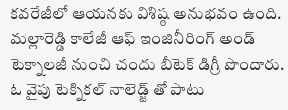కవరేజీలో ఆయనకు విశిష్ఠ అనుభవం ఉంది. మల్లారెడ్డి కాలేజీ ఆఫ్ ఇంజినీరింగ్ అండ్ టెక్నాలజీ నుంచి చందు బీటెక్ డిగ్రీ పొందారు. ఓ వైపు టెక్నికల్ నాలెడ్జ్ తో పాటు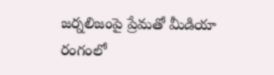జర్నలిజంపై ప్రేమతో మీడియా రంగంలో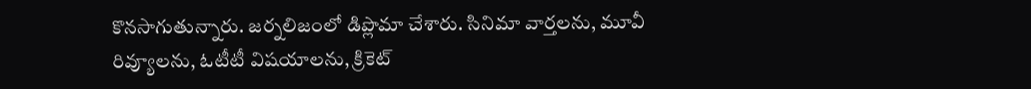కొనసాగుతున్నారు. జర్నలిజంలో డిప్లొమా చేశారు. సినిమా వార్తలను, మూవీ రివ్యూలను, ఓటీటీ విషయాలను, క్రికెట్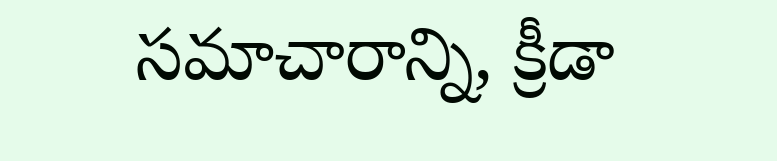సమాచారాన్ని, క్రీడా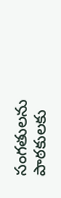సంగతులను పాఠకులకు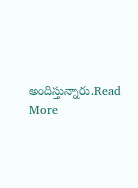అందిస్తున్నారు.Read More